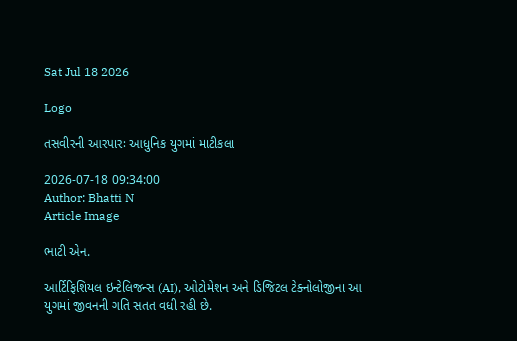Sat Jul 18 2026

Logo

તસવીરની આરપારઃ આધુનિક યુગમાં માટીકલા

2026-07-18 09:34:00
Author: Bhatti N
Article Image

ભાટી એન.

આર્ટિફિશિયલ ઇન્ટેલિજન્સ (AI), ઓટોમેશન અને ડિજિટલ ટેક્નોલોજીના આ યુગમાં જીવનની ગતિ સતત વધી રહી છે.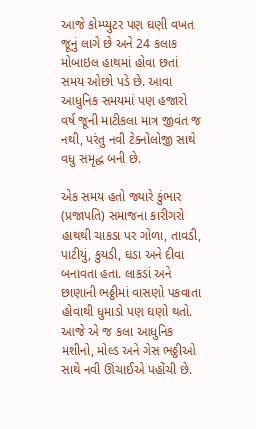આજે કોમ્પ્યુટર પણ ઘણી વખત જૂનું લાગે છે અને 24 કલાક મોબાઇલ હાથમાં હોવા છતાં સમય ઓછો પડે છે. આવા આધુનિક સમયમાં પણ હજારો વર્ષ જૂની માટીકલા માત્ર જીવંત જ નથી, પરંતુ નવી ટેક્નોલોજી સાથે વધુ સમૃદ્ધ બની છે.

એક સમય હતો જ્યારે કુંભાર (પ્રજાપતિ) સમાજના કારીગરો હાથથી ચાકડા પર ગોળા, તાવડી, પાટીયું, કુયડી, ઘડા અને દીવા બનાવતા હતા. લાકડાં અને છાણાની ભઠ્ઠીમાં વાસણો પકવાતા હોવાથી ધુમાડો પણ ઘણો થતો. આજે એ જ કલા આધુનિક મશીનો, મોલ્ડ અને ગેસ ભઠ્ઠીઓ સાથે નવી ઊંચાઈએ પહોંચી છે.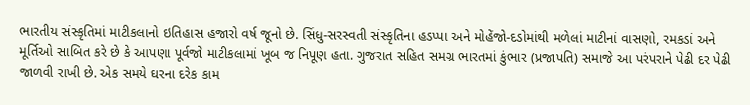ભારતીય સંસ્કૃતિમાં માટીકલાનો ઇતિહાસ હજારો વર્ષ જૂનો છે. સિંધુ-સરસ્વતી સંસ્કૃતિના હડપ્પા અને મોહેંજો-દડોમાંથી મળેલાં માટીનાં વાસણો, રમકડાં અને મૂર્તિઓ સાબિત કરે છે કે આપણા પૂર્વજો માટીકલામાં ખૂબ જ નિપૂણ હતા. ગુજરાત સહિત સમગ્ર ભારતમાં કુંભાર (પ્રજાપતિ) સમાજે આ પરંપરાને પેઢી દર પેઢી જાળવી રાખી છે. એક સમયે ઘરના દરેક કામ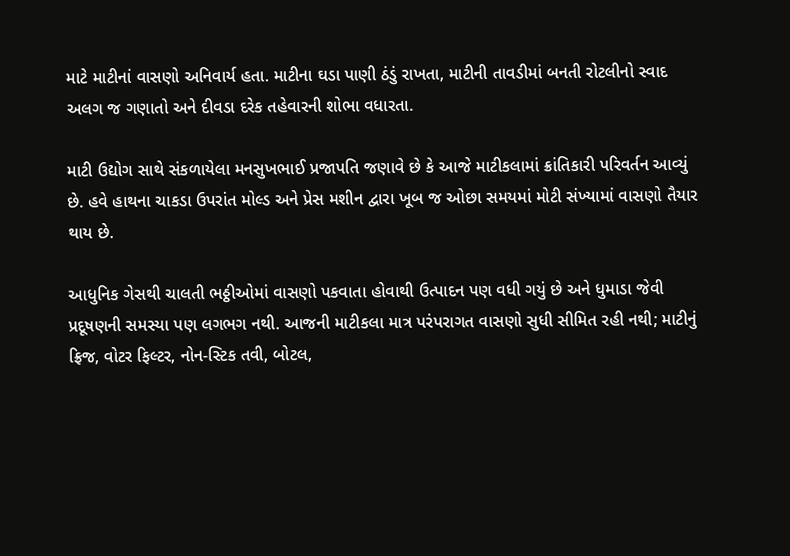માટે માટીનાં વાસણો અનિવાર્ય હતા. માટીના ઘડા પાણી ઠંડું રાખતા, માટીની તાવડીમાં બનતી રોટલીનો સ્વાદ અલગ જ ગણાતો અને દીવડા દરેક તહેવારની શોભા વધારતા.

માટી ઉદ્યોગ સાથે સંકળાયેલા મનસુખભાઈ પ્રજાપતિ જણાવે છે કે આજે માટીકલામાં ક્રાંતિકારી પરિવર્તન આવ્યું છે. હવે હાથના ચાકડા ઉપરાંત મોલ્ડ અને પ્રેસ મશીન દ્વારા ખૂબ જ ઓછા સમયમાં મોટી સંખ્યામાં વાસણો તૈયાર થાય છે.

આધુનિક ગેસથી ચાલતી ભઠ્ઠીઓમાં વાસણો પકવાતા હોવાથી ઉત્પાદન પણ વધી ગયું છે અને ધુમાડા જેવી પ્રદૂષણની સમસ્યા પણ લગભગ નથી. આજની માટીકલા માત્ર પરંપરાગત વાસણો સુધી સીમિત રહી નથી; માટીનું ફ્રિજ, વોટર ફિલ્ટર, નોન-સ્ટિક તવી, બોટલ,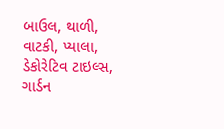બાઉલ, થાળી, વાટકી, પ્યાલા, ડેકોરેટિવ ટાઇલ્સ, ગાર્ડન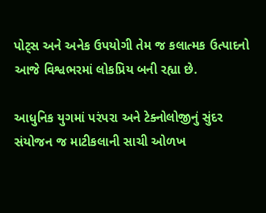પોટ્સ અને અનેક ઉપયોગી તેમ જ કલાત્મક ઉત્પાદનો આજે વિશ્વભરમાં લોકપ્રિય બની રહ્યા છે.

આધુનિક યુગમાં પરંપરા અને ટેક્નોલોજીનું સુંદર સંયોજન જ માટીકલાની સાચી ઓળખ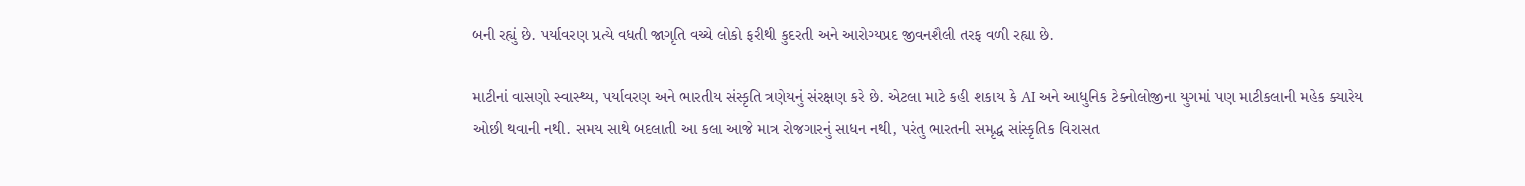બની રહ્યું છે. પર્યાવરણ પ્રત્યે વધતી જાગૃતિ વચ્ચે લોકો ફરીથી કુદરતી અને આરોગ્યપ્રદ જીવનશૈલી તરફ વળી રહ્યા છે.

માટીનાં વાસણો સ્વાસ્થ્ય, પર્યાવરણ અને ભારતીય સંસ્કૃતિ ત્રણેયનું સંરક્ષણ કરે છે. એટલા માટે કહી શકાય કે AI અને આધુનિક ટેક્નોલોજીના યુગમાં પણ માટીકલાની મહેક ક્યારેય ઓછી થવાની નથી. સમય સાથે બદલાતી આ કલા આજે માત્ર રોજગારનું સાધન નથી, પરંતુ ભારતની સમૃદ્ધ સાંસ્કૃતિક વિરાસત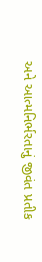અને આત્મનિર્ભરતાનું જીવંત પ્રતીક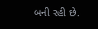બની રહી છે.